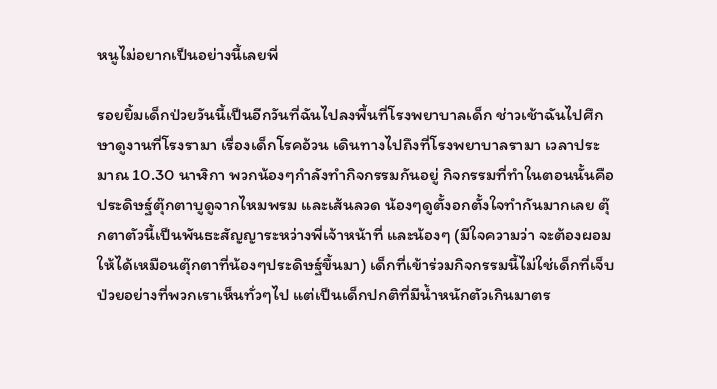หนูไม่อยากเป็นอย่างนี้เลยพี่

รอยยิ้มเด็กป่วยวันนี้เป็นอีกวันที่ฉันไปลงพื้นที่โรงพยาบาลเด็ก ช่าวเช้าฉันไปศึกษาดูงานที่โรงรามา เรื่องเด็กโรคอ้วน เดินทางไปถึงที่โรงพยาบาลรามา เวลาประมาณ 10.30 นาฬิกา พวกน้องๆกำลังทำกิจกรรมกันอยู่ กิจกรรมที่ทำในตอนนั้นคือ ประดิษฐ์ตุ๊กตาบูดูจากไหมพรม และเส้นลวด น้องๆดูตั้งอกตั้งใจทำกันมากเลย ตุ๊กตาตัวนี้เป็นพันธะสัญญาระหว่างพี่เจ้าหน้าที่ และน้องๆ (มีใจความว่า จะต้องผอมให้ได้เหมือนตุ๊กตาที่น้องๆประดิษฐ์ขึ้นมา) เด็กที่เข้าร่วมกิจกรรมนี้ไม่ใช่เด็กที่เจ็บป่วยอย่างที่พวกเราเห็นทั่วๆไป แต่เป็นเด็กปกติที่มีน้ำหนักตัวเกินมาตร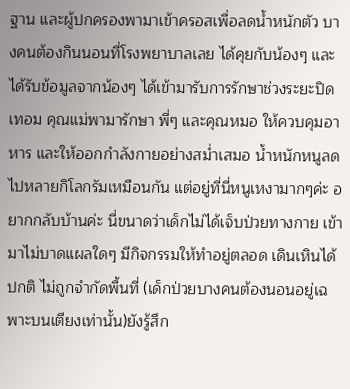ฐาน และผู้ปกครองพามาเข้าครอสเพื่อลดน้ำหนักตัว บางคนต้องกินนอนที่โรงพยาบาลเลย ได้คุยกับน้องๆ และได้รับข้อมูลจากน้องๆ ได้เข้ามารับการรักษาช่วงระยะปิดเทอม คุณแม่พามารักษา พี่ๆ และคุณหมอ ให้ควบคุมอาหาร และให้ออกกำลังกายอย่างสม่ำเสมอ น้ำหนักหนูลดไปหลายกิโลกรัมเหมือนกัน แต่อยู่ที่นี่หนูเหงามากๆค่ะ อยากกลับบ้านค่ะ นี่ขนาดว่าเด็กไม่ได้เจ็บป่วยทางกาย เข้ามาไม่บาดแผลใดๆ มีกิจกรรมให้ทำอยู่ตลอด เดินเหินได้ปกติ ไม่ถูกจำกัดพื้นที่ (เด็กป่วยบางคนต้องนอนอยู่เฉพาะบนเตียงเท่านั้น)ยังรู้สึก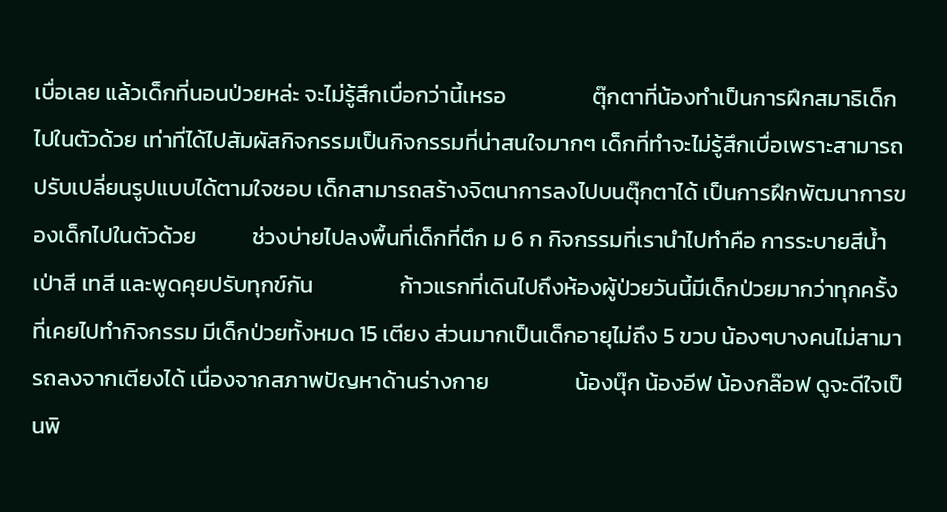เบื่อเลย แล้วเด็กที่นอนป่วยหล่ะ จะไม่รู้สึกเบื่อกว่านี้เหรอ                 ตุ๊กตาที่น้องทำเป็นการฝึกสมาธิเด็กไปในตัวด้วย เท่าที่ได้ไปสัมผัสกิจกรรมเป็นกิจกรรมที่น่าสนใจมากๆ เด็กที่ทำจะไม่รู้สึกเบื่อเพราะสามารถปรับเปลี่ยนรูปแบบได้ตามใจชอบ เด็กสามารถสร้างจิตนาการลงไปบนตุ๊กตาได้ เป็นการฝึกพัฒนาการของเด็กไปในตัวด้วย           ช่วงบ่ายไปลงพื้นที่เด็กที่ตึก ม 6 ก กิจกรรมที่เรานำไปทำคือ การระบายสีน้ำ เป่าสี เทสี และพูดคุยปรับทุกข์กัน                 ก้าวแรกที่เดินไปถึงห้องผู้ป่วยวันนี้มีเด็กป่วยมากว่าทุกครั้งที่เคยไปทำกิจกรรม มีเด็กป่วยทั้งหมด 15 เตียง ส่วนมากเป็นเด็กอายุไม่ถึง 5 ขวบ น้องๆบางคนไม่สามารถลงจากเตียงได้ เนื่องจากสภาพปัญหาด้านร่างกาย                 น้องนุ๊ก น้องอีฟ น้องกล๊อฟ ดูจะดีใจเป็นพิ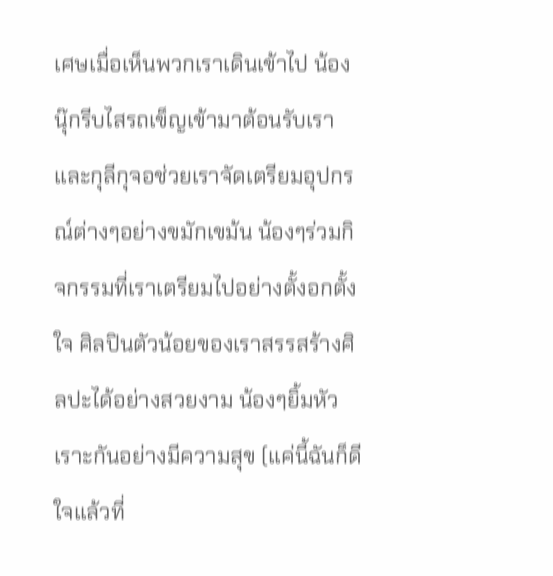เศษเมื่อเห็นพวกเราเดินเข้าไป น้องนุ๊กรีบไสรถเข็ญเข้ามาต้อนรับเรา และกุลีกุจอช่วยเราจัดเตรียมอุปกรณ์ต่างๆอย่างขมักเขม้น น้องๆร่วมกิจกรรมที่เราเตรียมไปอย่างตั้งอกตั้งใจ ศิลปินตัวน้อยของเราสรรสร้างศิลปะได้อย่างสวยงาม น้องๆยิ้มหัวเราะกันอย่างมีความสุข (แค่นี้ฉันก็ดีใจแล้วที่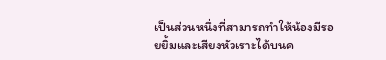เป็นส่วนหนึ่งที่สามารถทำให้น้องมีรอยยิ้มและเสียงหัวเราะได้บนค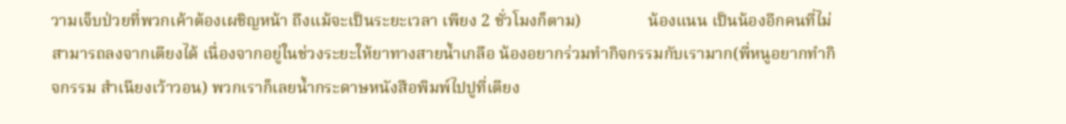วามเจ็บป่วยที่พวกเค้าต้องเผชิญหน้า ถึงแม้จะเป็นระยะเวลา เพียง 2 ชั่วโมงก็ตาม)                น้องแนน เป็นน้องอีกคนที่ไม่สามารถลงจากเตียงได้ เนื่องจากอยู่ในช่วงระยะให้ยาทางสายน้ำเกลือ น้องอยากร่วมทำกิจกรรมกับเรามาก(พี่หนูอยากทำกิจกรรม สำเนียงเว้าวอน) พวกเราก็เลยน้ำกระดาษหนังสือพิมพ์ไปปูที่เตียง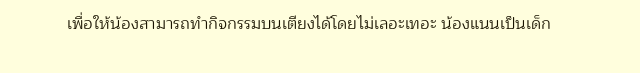เพื่อให้น้องสามารถทำกิจกรรมบนเตียงได้โดยไม่เลอะเทอะ น้องแนนเป็นเด็ก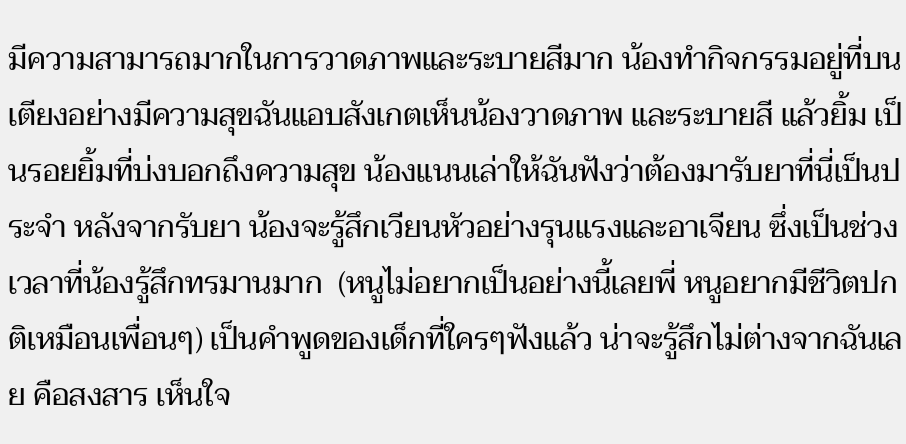มีความสามารถมากในการวาดภาพและระบายสีมาก น้องทำกิจกรรมอยู่ที่บนเตียงอย่างมีความสุขฉันแอบสังเกตเห็นน้องวาดภาพ และระบายสี แล้วยิ้ม เป็นรอยยิ้มที่บ่งบอกถึงความสุข น้องแนนเล่าให้ฉันฟังว่าต้องมารับยาที่นี่เป็นประจำ หลังจากรับยา น้องจะรู้สึกเวียนหัวอย่างรุนแรงและอาเจียน ซึ่งเป็นช่วงเวลาที่น้องรู้สึกทรมานมาก  (หนูไม่อยากเป็นอย่างนี้เลยพี่ หนูอยากมีชีวิตปกติเหมือนเพื่อนๆ) เป็นคำพูดของเด็กที่ใครๆฟังแล้ว น่าจะรู้สึกไม่ต่างจากฉันเลย คือสงสาร เห็นใจ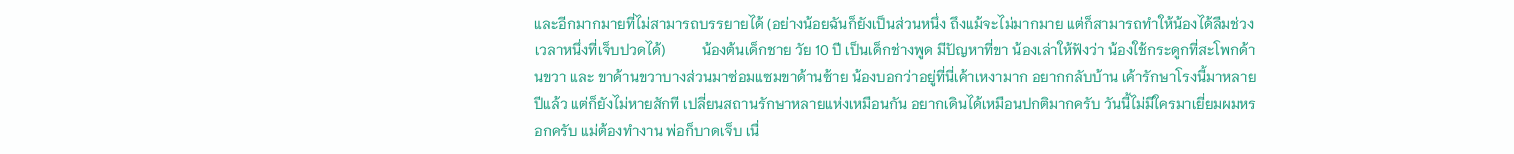และอีกมากมายที่ไม่สามารถบรรยายได้ (อย่างน้อยฉันก็ยังเป็นส่วนหนึ่ง ถึงแม้จะไม่มากมาย แต่ก็สามารถทำให้น้องได้ลืมช่วงเวลาหนึ่งที่เจ็บปวดได้)          น้องต้นเด็กชาย วัย 10 ปี เป็นเด็กช่างพูด มีปัญหาที่ขา น้องเล่าให้ฟังว่า น้องใช้กระดูกที่สะโพกด้านขวา และ ขาด้านขวาบางส่วนมาซ่อมแซมขาด้านซ้าย น้องบอกว่าอยู่ที่นี่เค้าเหงามาก อยากกลับบ้าน เค้ารักษาโรงนี้มาหลายปีแล้ว แต่ก็ยังไม่หายสักที เปลี่ยนสถานรักษาหลายแห่งเหมือนกัน อยากเดินได้เหมือนปกติมากครับ วันนี้ไม่มีใครมาเยี่ยมผมหรอกครับ แม่ต้องทำงาน พ่อก็บาดเจ็บ เนื่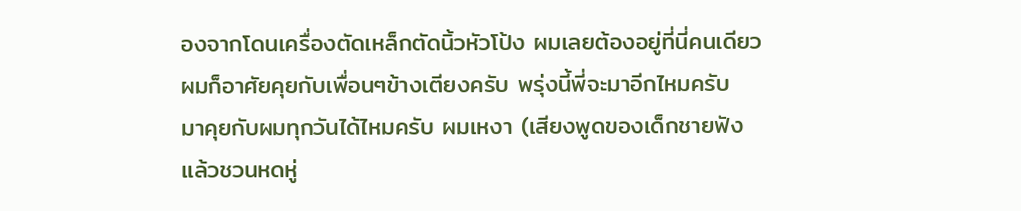องจากโดนเครื่องตัดเหล็กตัดนิ้วหัวโป้ง ผมเลยต้องอยู่ที่นี่คนเดียว ผมก็อาศัยคุยกับเพื่อนๆข้างเตียงครับ พรุ่งนี้พี่จะมาอีกไหมครับ  มาคุยกับผมทุกวันได้ไหมครับ ผมเหงา (เสียงพูดของเด็กชายฟังแล้วชวนหดหู่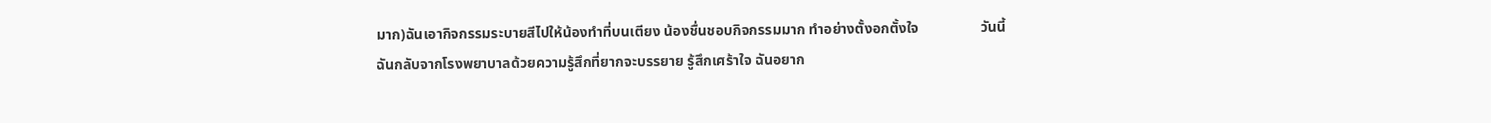มาก)ฉันเอากิจกรรมระบายสีไปให้น้องทำที่บนเตียง น้องชื่นชอบกิจกรรมมาก ทำอย่างตั้งอกตั้งใจ                 วันนี้ฉันกลับจากโรงพยาบาลด้วยความรู้สึกที่ยากจะบรรยาย รู้สึกเศร้าใจ ฉันอยาก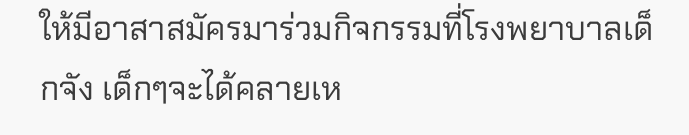ให้มีอาสาสมัครมาร่วมกิจกรรมที่โรงพยาบาลเด็กจัง เด็กๆจะได้คลายเห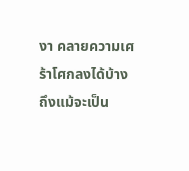งา คลายความเศร้าโศกลงได้บ้าง ถึงแม้จะเป็น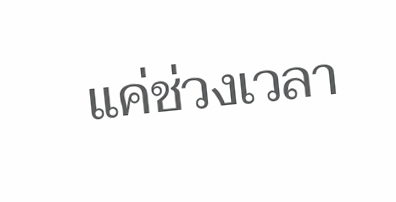แค่ช่วงเวลา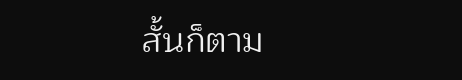สั้นก็ตาม